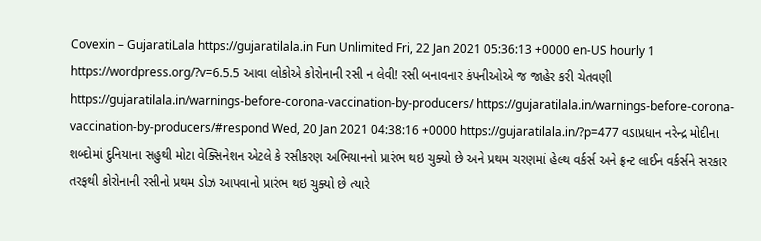Covexin – GujaratiLala https://gujaratilala.in Fun Unlimited Fri, 22 Jan 2021 05:36:13 +0000 en-US hourly 1 https://wordpress.org/?v=6.5.5 આવા લોકોએ કોરોનાની રસી ન લેવી! રસી બનાવનાર કંપનીઓએ જ જાહેર કરી ચેતવણી https://gujaratilala.in/warnings-before-corona-vaccination-by-producers/ https://gujaratilala.in/warnings-before-corona-vaccination-by-producers/#respond Wed, 20 Jan 2021 04:38:16 +0000 https://gujaratilala.in/?p=477 વડાપ્રધાન નરેન્દ્ર મોદીના શબ્દોમાં દુનિયાના સહુથી મોટા વેક્સિનેશન એટલે કે રસીકરણ અભિયાનનો પ્રારંભ થઇ ચુક્યો છે અને પ્રથમ ચરણમાં હેલ્થ વર્કર્સ અને ફ્રન્ટ લાઈન વર્કર્સને સરકાર તરફથી કોરોનાની રસીનો પ્રથમ ડોઝ આપવાનો પ્રારંભ થઇ ચુક્યો છે ત્યારે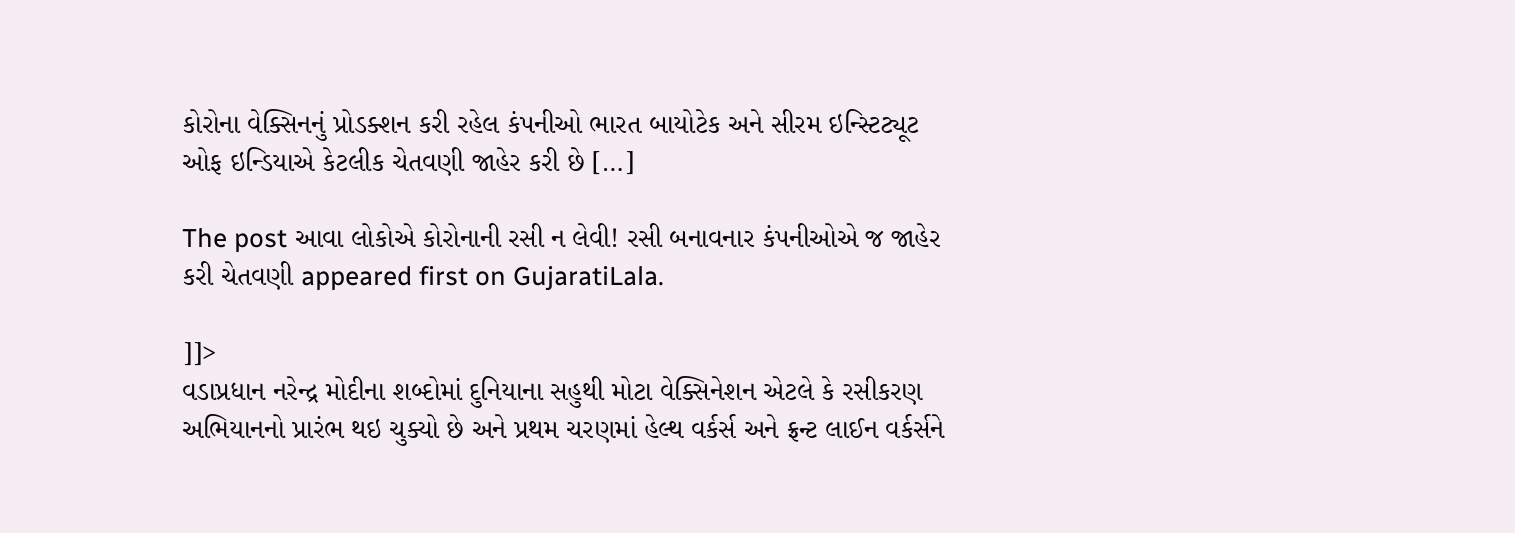કોરોના વેક્સિનનું પ્રોડક્શન કરી રહેલ કંપનીઓ ભારત બાયોટેક અને સીરમ ઇન્સ્ટિટ્યૂટ ઓફ ઇન્ડિયાએ કેટલીક ચેતવણી જાહેર કરી છે […]

The post આવા લોકોએ કોરોનાની રસી ન લેવી! રસી બનાવનાર કંપનીઓએ જ જાહેર કરી ચેતવણી appeared first on GujaratiLala.

]]>
વડાપ્રધાન નરેન્દ્ર મોદીના શબ્દોમાં દુનિયાના સહુથી મોટા વેક્સિનેશન એટલે કે રસીકરણ અભિયાનનો પ્રારંભ થઇ ચુક્યો છે અને પ્રથમ ચરણમાં હેલ્થ વર્કર્સ અને ફ્રન્ટ લાઈન વર્કર્સને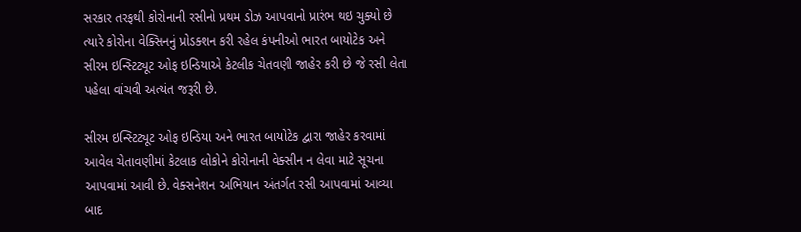સરકાર તરફથી કોરોનાની રસીનો પ્રથમ ડોઝ આપવાનો પ્રારંભ થઇ ચુક્યો છે ત્યારે કોરોના વેક્સિનનું પ્રોડક્શન કરી રહેલ કંપનીઓ ભારત બાયોટેક અને સીરમ ઇન્સ્ટિટ્યૂટ ઓફ ઇન્ડિયાએ કેટલીક ચેતવણી જાહેર કરી છે જે રસી લેતા પહેલા વાંચવી અત્યંત જરૂરી છે.

સીરમ ઇન્સ્ટિટ્યૂટ ઓફ ઇન્ડિયા અને ભારત બાયોટેક દ્વારા જાહેર કરવામાં આવેલ ચેતાવણીમાં કેટલાક લોકોને કોરોનાની વેક્સીન ન લેવા માટે સૂચના આપવામાં આવી છે. વેક્સનેશન અભિયાન અંતર્ગત રસી આપવામાં આવ્યા બાદ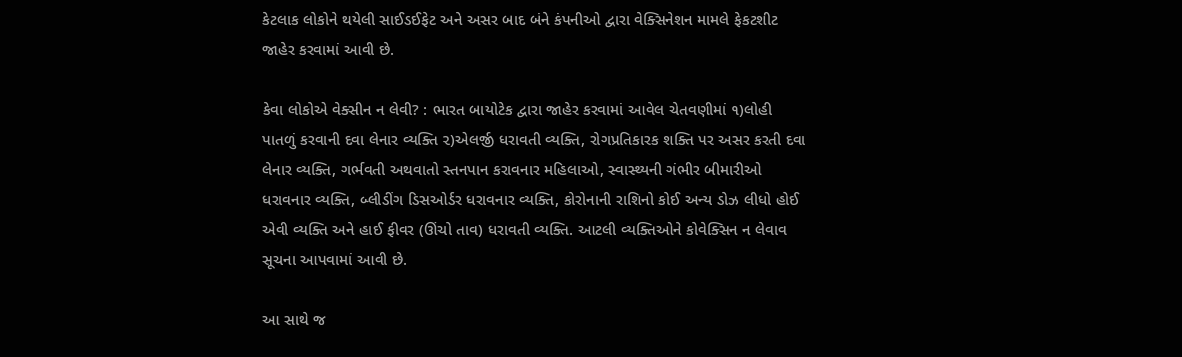કેટલાક લોકોને થયેલી સાઈડઈફેટ અને અસર બાદ બંને કંપનીઓ દ્વારા વેક્સિનેશન મામલે ફેકટશીટ જાહેર કરવામાં આવી છે.

કેવા લોકોએ વેક્સીન ન લેવી? : ભારત બાયોટેક દ્વારા જાહેર કરવામાં આવેલ ચેતવણીમાં ૧)લોહી પાતળું કરવાની દવા લેનાર વ્યક્તિ ૨)એલર્જી ધરાવતી વ્યક્તિ, રોગપ્રતિકારક શક્તિ પર અસર કરતી દવા લેનાર વ્યક્તિ, ગર્ભવતી અથવાતો સ્તનપાન કરાવનાર મહિલાઓ, સ્વાસ્થ્યની ગંભીર બીમારીઓ ધરાવનાર વ્યક્તિ, બ્લીડીંગ ડિસઓર્ડર ધરાવનાર વ્યક્તિ, કોરોનાની રાશિનો કોઈ અન્ય ડોઝ લીધો હોઈ એવી વ્યક્તિ અને હાઈ ફીવર (ઊંચો તાવ) ધરાવતી વ્યક્તિ. આટલી વ્યક્તિઓને કોવેક્સિન ન લેવાવ સૂચના આપવામાં આવી છે.

આ સાથે જ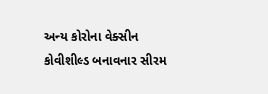અન્ય કોરોના વેક્સીન કોવીશીલ્ડ બનાવનાર સીરમ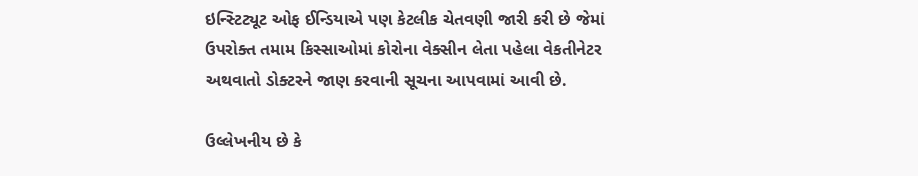ઇન્સ્ટિટ્યૂટ ઓફ ઈન્ડિયાએ પણ કેટલીક ચેતવણી જારી કરી છે જેમાં ઉપરોક્ત તમામ કિસ્સાઓમાં કોરોના વેક્સીન લેતા પહેલા વેકતીનેટર અથવાતો ડોક્ટરને જાણ કરવાની સૂચના આપવામાં આવી છે.

ઉલ્લેખનીય છે કે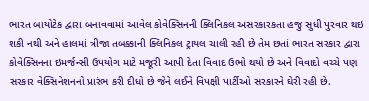ભારત બાયોટેક દ્વારા બનાવવામાં આવેલ કોવેક્સિનની ક્લિનિકલ અસરકારકતા હજુ સુધી પુરવાર થઇ શકી નથી અને હાલમાં ત્રીજા તબક્કાની ક્લિનિકલ ટ્રાયલ ચાલી રહી છે તેમ છતાં ભારત સરકાર દ્વારા કોવેક્સિનના ઇમર્જન્સી ઉપયોગ માટે મજૂરી આપી દેતા વિવાદ ઉભો થયો છે અને વિવાદો વચ્ચે પણ સરકાર વેક્સિનેશનનો પ્રારંભ કરી દીધો છે જેને લઈને વિપક્ષી પાર્ટીઓ સરકારને ઘેરી રહી છે.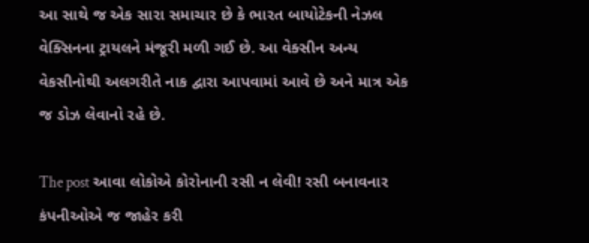આ સાથે જ એક સારા સમાચાર છે કે ભારત બાયોટેકની નેઝલ વેક્સિનના ટ્રાયલને મંજૂરી મળી ગઈ છે. આ વેક્સીન અન્ય વેકસીનોથી અલગરીતે નાક દ્વારા આપવામાં આવે છે અને માત્ર એક જ ડોઝ લેવાનો રહે છે.

The post આવા લોકોએ કોરોનાની રસી ન લેવી! રસી બનાવનાર કંપનીઓએ જ જાહેર કરી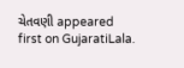ચેતવણી appeared first on GujaratiLala.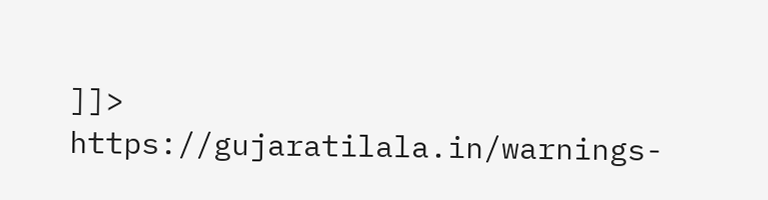]]>
https://gujaratilala.in/warnings-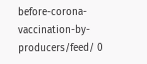before-corona-vaccination-by-producers/feed/ 0